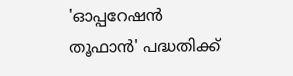'ഓപ്പറേഷൻ തൂഫാൻ' പദ്ധതിക്ക്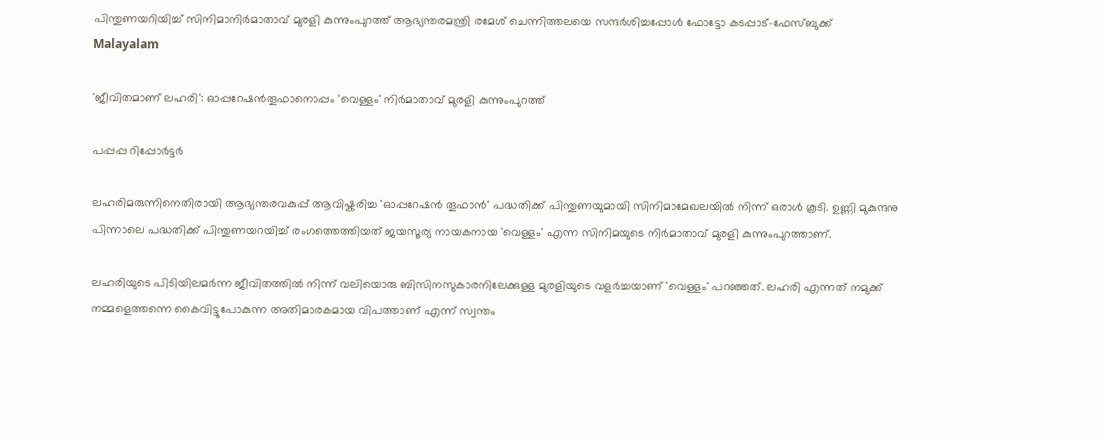പിന്തുണയറിയിച്ച് സിനിമാനിർമാതാവ് മുരളി കുന്നുംപുറത്ത് ആഭ്യന്തരമന്ത്രി രമേശ് ചെന്നിത്തലയെ സന്ദർശിച്ചപ്പോൾ ഫോട്ടോ കടപ്പാട്-ഫേസ്ബുക്ക്
Malayalam

'ജീവിതമാണ് ലഹരി': ഓപ്പറേഷൻതൂഫാനൊപ്പം 'വെള്ളം' നിർമാതാവ് മുരളി കുന്നുംപുറത്ത്

പപ്പപ്പ റിപ്പോര്‍ട്ടര്‍

ലഹരിമരുന്നിനെതിരായി ആഭ്യന്തരവകുപ്പ് ആവിഷ്കരിച്ച 'ഓപ്പറേഷൻ തൂഫാൻ' പദ്ധതിക്ക് പിന്തുണയുമായി സിനിമാമേഖലയിൽ നിന്ന് ഒരാൾ കൂടി. ഉണ്ണി മുകുന്ദനു പിന്നാലെ പദ്ധതിക്ക് പിന്തുണയറയിച്ച് രംഗത്തെത്തിയത് ജയസൂര്യ നായകനായ 'വെള്ളം' എന്ന സിനിമയുടെ നിർമാതാവ് മുരളി കുന്നുംപുറത്താണ്.

ലഹരിയുടെ പിടിയിലമർന്ന ജീവിതത്തിൽ നിന്ന് വലിയൊരു ബിസിനസുകാരനിലേക്കുള്ള മുരളിയുടെ വളർച്ചയാണ് 'വെള്ളം' പറഞ്ഞത്. ലഹരി എന്നത് നമുക്ക് നമ്മളെത്തന്നെ കൈവിട്ടുപോകുന്ന അതിമാരകമായ വിപത്താണ് എന്ന് സ്വന്തം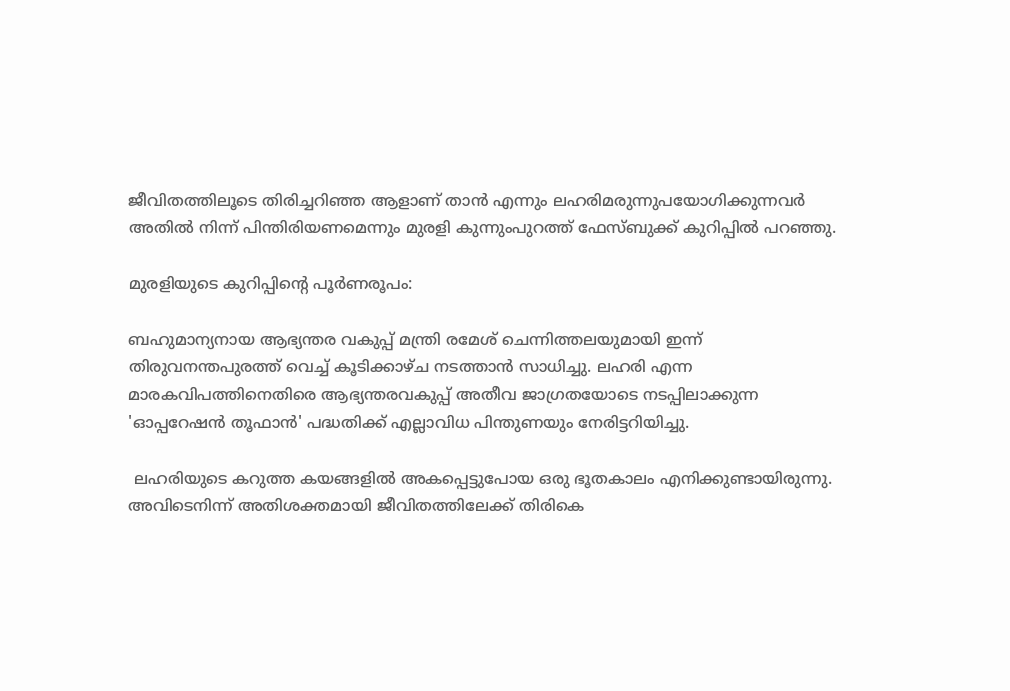ജീവിതത്തിലൂടെ തിരിച്ചറിഞ്ഞ ആളാണ് താൻ എന്നും ലഹരിമരുന്നുപയോഗിക്കുന്നവർ അതിൽ നിന്ന് പിന്തിരിയണമെന്നും മുരളി കുന്നുംപുറത്ത് ഫേസ്ബുക്ക് കുറിപ്പിൽ പറഞ്ഞു.

മുരളിയുടെ കുറിപ്പിന്റെ പൂർണരൂപം:

ബഹുമാന്യനായ ആഭ്യന്തര വകുപ്പ് മന്ത്രി രമേശ് ചെന്നിത്തലയുമായി ഇന്ന് തിരുവനന്തപുരത്ത് വെച്ച് കൂടിക്കാഴ്ച നടത്താൻ സാധിച്ചു. ലഹരി എന്ന മാരകവിപത്തിനെതിരെ ആഭ്യന്തരവകുപ്പ് അതീവ ജാഗ്രതയോടെ നടപ്പിലാക്കുന്ന 'ഓപ്പറേഷൻ തൂഫാൻ' പദ്ധതിക്ക് എല്ലാവിധ പിന്തുണയും നേരിട്ടറിയിച്ചു.

 ലഹരിയുടെ കറുത്ത കയങ്ങളിൽ അകപ്പെട്ടുപോയ ഒരു ഭൂതകാലം എനിക്കുണ്ടായിരുന്നു. അവിടെനിന്ന് അതിശക്തമായി ജീവിതത്തിലേക്ക് തിരികെ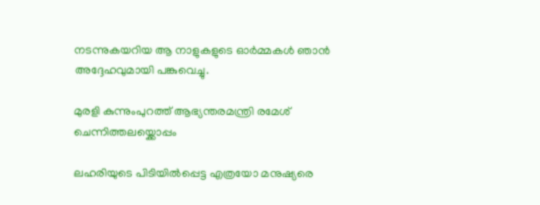നടന്നുകയറിയ ആ നാളുകളുടെ ഓർമ്മകൾ ഞാൻ അദ്ദേഹവുമായി പങ്കുവെച്ചു.

മുരളി കുന്നുംപുറത്ത് ആഭ്യന്തരമന്ത്രി രമേശ് ചെന്നിത്തലയ്ക്കൊപ്പം

ലഹരിയുടെ പിടിയിൽപ്പെട്ട എത്രയോ മനുഷ്യരെ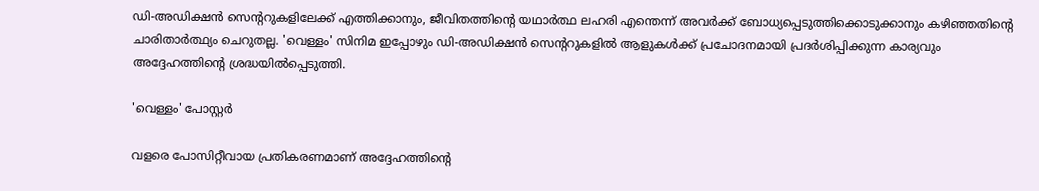ഡി-അഡിക്ഷൻ സെന്ററുകളിലേക്ക് എത്തിക്കാനും, ജീവിതത്തിന്റെ യഥാർത്ഥ ലഹരി എന്തെന്ന് അവർക്ക് ബോധ്യപ്പെടുത്തിക്കൊടുക്കാനും കഴിഞ്ഞതിന്റെ ചാരിതാർത്ഥ്യം ചെറുതല്ല. 'വെള്ളം' സിനിമ ഇപ്പോഴും ഡി-അഡിക്ഷൻ സെന്ററുകളിൽ ആളുകൾക്ക് പ്രചോദനമായി പ്രദർശിപ്പിക്കുന്ന കാര്യവും അദ്ദേഹത്തിന്റെ ശ്രദ്ധയിൽപ്പെടുത്തി.

'വെള്ളം' പോസ്റ്റർ

വളരെ പോസിറ്റീവായ പ്രതികരണമാണ് അദ്ദേഹത്തിന്റെ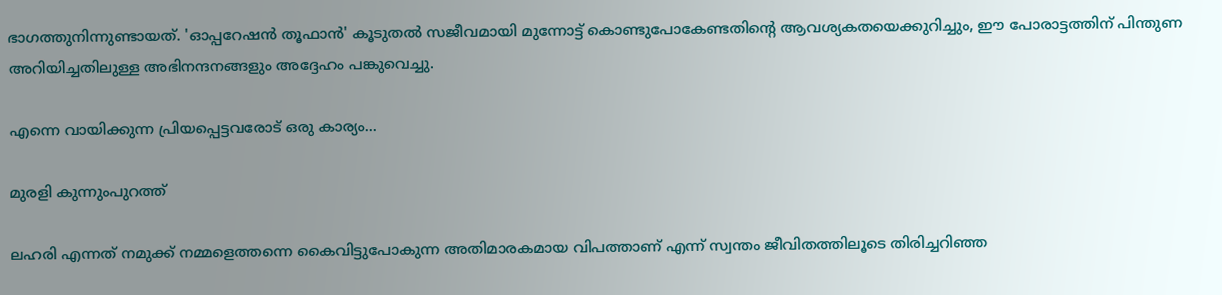ഭാഗത്തുനിന്നുണ്ടായത്. 'ഓപ്പറേഷൻ തൂഫാൻ' കൂടുതൽ സജീവമായി മുന്നോട്ട് കൊണ്ടുപോകേണ്ടതിന്റെ ആവശ്യകതയെക്കുറിച്ചും, ഈ പോരാട്ടത്തിന് പിന്തുണ അറിയിച്ചതിലുള്ള അഭിനന്ദനങ്ങളും അദ്ദേഹം പങ്കുവെച്ചു.

എന്നെ വായിക്കുന്ന പ്രിയപ്പെട്ടവരോട് ഒരു കാര്യം...

മുരളി കുന്നുംപുറത്ത്

ലഹരി എന്നത് നമുക്ക് നമ്മളെത്തന്നെ കൈവിട്ടുപോകുന്ന അതിമാരകമായ വിപത്താണ് എന്ന് സ്വന്തം ജീവിതത്തിലൂടെ തിരിച്ചറിഞ്ഞ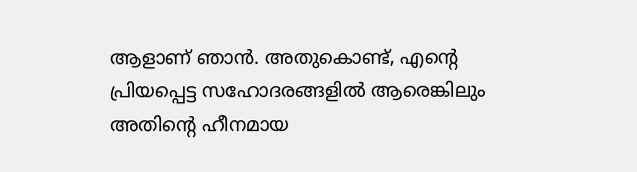ആളാണ് ഞാൻ. അതുകൊണ്ട്, എന്റെ പ്രിയപ്പെട്ട സഹോദരങ്ങളിൽ ആരെങ്കിലും അതിന്റെ ഹീനമായ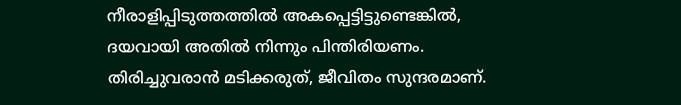നീരാളിപ്പിടുത്തത്തിൽ അകപ്പെട്ടിട്ടുണ്ടെങ്കിൽ, ദയവായി അതിൽ നിന്നും പിന്തിരിയണം. തിരിച്ചുവരാൻ മടിക്കരുത്, ജീവിതം സുന്ദരമാണ്.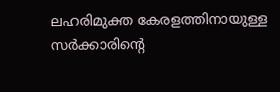ലഹരിമുക്ത കേരളത്തിനായുള്ള സർക്കാരിന്റെ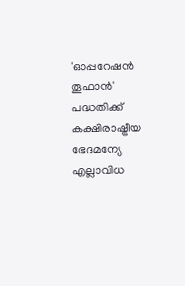'ഓപ്പറേഷൻ തൂഫാൻ' പദ്ധതിക്ക് കക്ഷിരാഷ്ട്രീയ ഭേദമന്യേ എല്ലാവിധ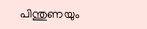പിന്തുണയും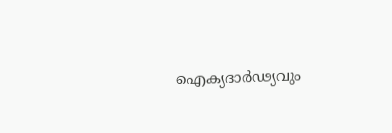ഐക്യദാർഢ്യവും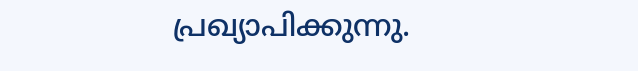പ്രഖ്യാപിക്കുന്നു.